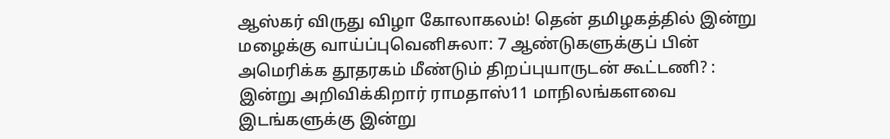ஆஸ்கர் விருது விழா கோலாகலம்! தென் தமிழகத்தில் இன்று மழைக்கு வாய்ப்புவெனிசுலா: 7 ஆண்டுகளுக்குப் பின் அமெரிக்க தூதரகம் மீண்டும் திறப்புயாருடன் கூட்டணி? : இன்று அறிவிக்கிறார் ராமதாஸ்11 மாநிலங்களவை இடங்களுக்கு இன்று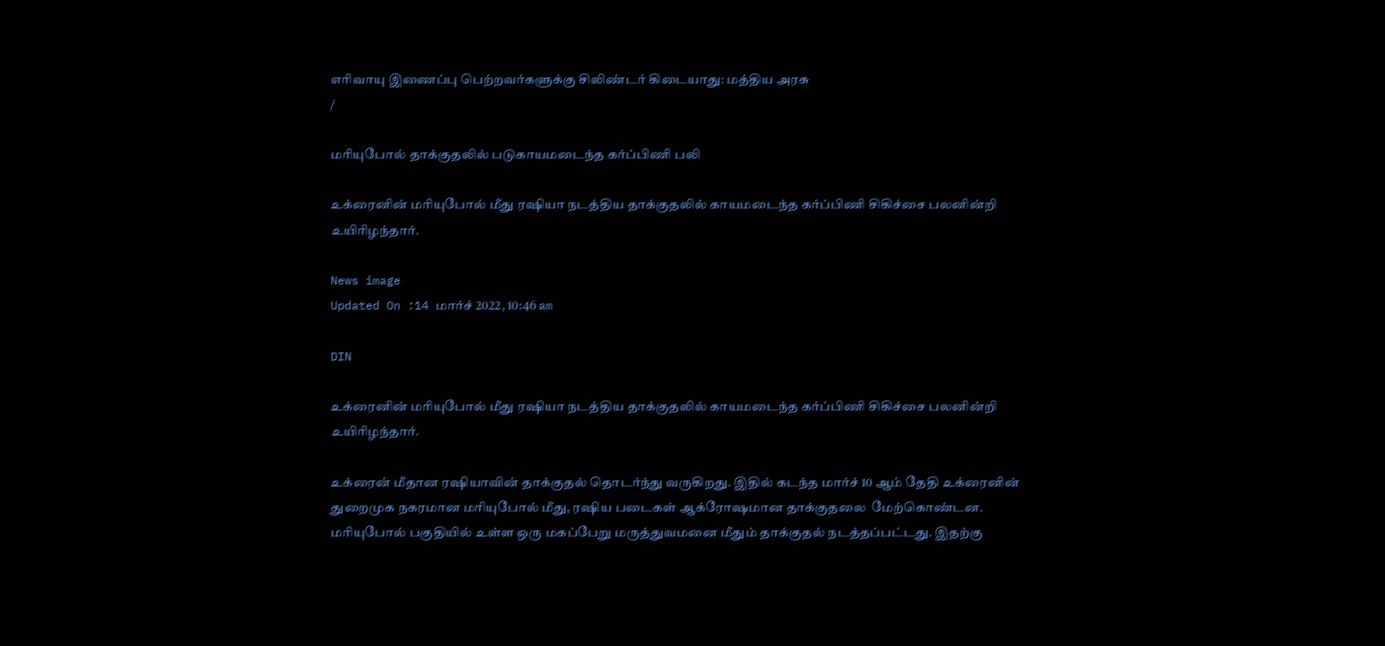எரிவாயு இணைப்பு பெற்றவர்களுக்கு சிலிண்டர் கிடையாது: மத்திய அரசு
/

மரியுபோல் தாக்குதலில் படுகாயமடைந்த கர்ப்பிணி பலி

உக்ரைனின் மரியுபோல் மீது ரஷியா நடத்திய தாக்குதலில் காயமடைந்த கர்ப்பிணி சிகிச்சை பலனின்றி உயிரிழந்தார்.

News image
Updated On :14 மார்ச் 2022, 10:46 am

DIN

உக்ரைனின் மரியுபோல் மீது ரஷியா நடத்திய தாக்குதலில் காயமடைந்த கர்ப்பிணி சிகிச்சை பலனின்றி உயிரிழந்தார்.

உக்ரைன் மீதான ரஷியாவின் தாக்குதல் தொடர்ந்து வருகிறது. இதில் கடந்த மார்ச் 10 ஆம் தேதி உக்ரைனின் துறைமுக நகரமான மரியுபோல் மீது, ரஷிய படைகள் ஆக்ரோஷமான தாக்குதலை  மேற்கொண்டன. மரியுபோல் பகுதியில் உள்ள ஒரு மகப்பேறு மருத்துவமனை மீதும் தாக்குதல் நடத்தப்பட்டது. இதற்கு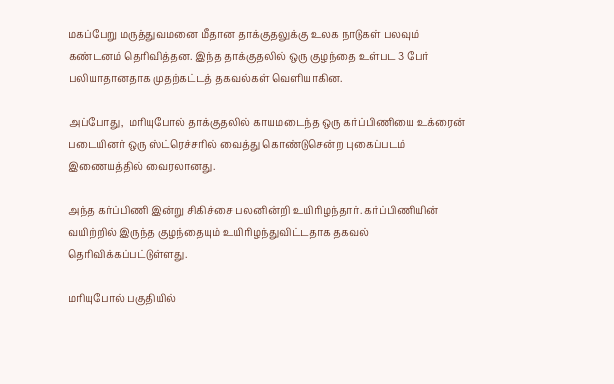மகப்பேறு மருத்துவமனை மீதான தாக்குதலுக்கு உலக நாடுகள் பலவும் கண்டனம் தெரிவித்தன. இந்த தாக்குதலில் ஒரு குழந்தை உள்பட 3 பேர் பலியாதானதாக முதற்கட்டத் தகவல்கள் வெளியாகின.

அப்போது,  மரியுபோல் தாக்குதலில் காயமடைந்த ஒரு கர்ப்பிணியை உக்ரைன் படையினர் ஒரு ஸ்ட்ரெச்சரில் வைத்து கொண்டுசென்ற புகைப்படம் இணையத்தில் வைரலானது.

அந்த கர்ப்பிணி இன்று சிகிச்சை பலனின்றி உயிரிழந்தார். கர்ப்பிணியின் வயிற்றில் இருந்த குழந்தையும் உயிரிழந்துவிட்டதாக தகவல் தெரிவிக்கப்பட்டுள்ளது.

மரியுபோல் பகுதியில்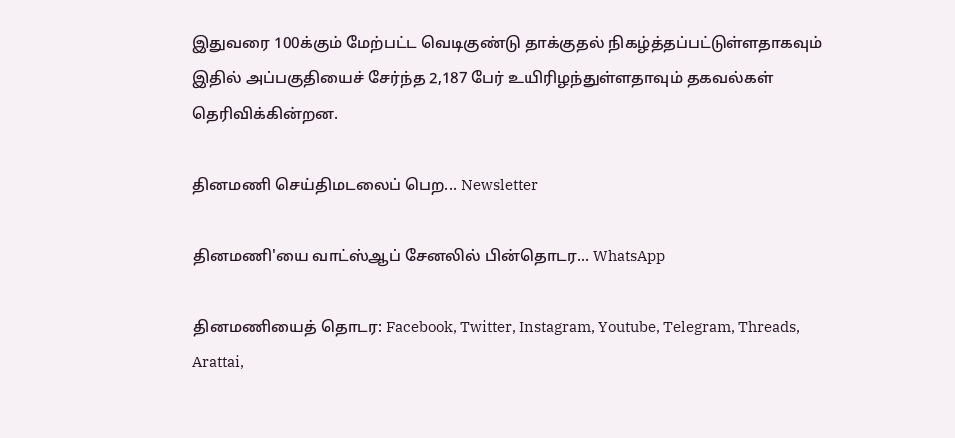இதுவரை 100க்கும் மேற்பட்ட வெடிகுண்டு தாக்குதல் நிகழ்த்தப்பட்டுள்ளதாகவும் இதில் அப்பகுதியைச் சேர்ந்த 2,187 பேர் உயிரிழந்துள்ளதாவும் தகவல்கள் தெரிவிக்கின்றன.

தினமணி செய்திமடலைப் பெற... Newsletter

தினமணி'யை வாட்ஸ்ஆப் சேனலில் பின்தொடர... WhatsApp

தினமணியைத் தொடர: Facebook, Twitter, Instagram, Youtube, Telegram, Threads, Arattai,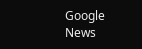Google News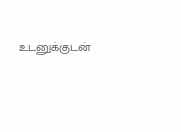உடனுக்குடன்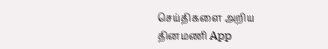செய்திகளை அறிய தினமணி App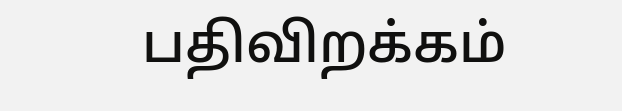பதிவிறக்கம்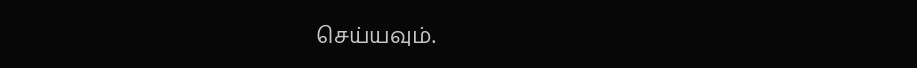செய்யவும்.